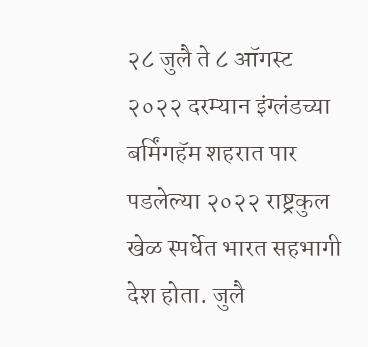२८ जुलै ते ८ ऑगस्ट २०२२ दरम्यान इंग्लंडच्या बर्मिंगहॅम शहरात पार पडलेल्या २०२२ राष्ट्रकुल खेळ स्पर्धेत भारत सहभागी देश होता. जुलै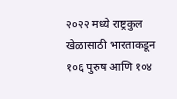२०२२ मध्ये राष्ट्रकुल खेळासाठी भारताकडून १०६ पुरुष आणि १०४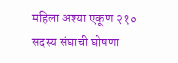महिला अश्या एकूण २१० सदस्य संघाची घोषणा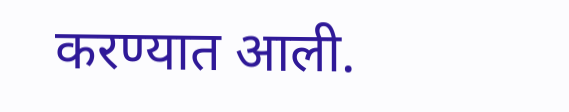करण्यात आली.